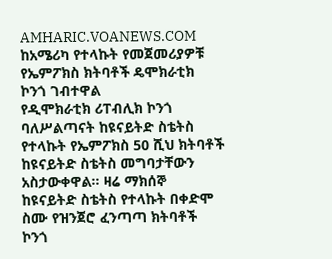AMHARIC.VOANEWS.COM
ከአሜሪካ የተላኩት የመጀመሪያዎቹ የኤምፖክስ ክትባቶች ዴሞክራቲክ ኮንጎ ገብተዋል
የዲሞክራቲክ ሪፐብሊክ ኮንጎ ባለሥልጣናት ከዩናይትድ ስቴትስ የተላኩት የኤምፖክስ 50 ሺህ ክትባቶች ከዩናይትድ ስቴትስ መግባታቸውን አስታውቀዋል፡፡ ዛሬ ማክሰኞ ከዩናይትድ ስቴትስ የተላኩት በቀድሞ ስሙ የዝንጀሮ ፈንጣጣ ክትባቶች ኮንጎ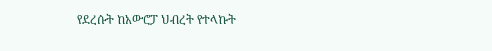የደረሱት ከአውሮፓ ህብረት የተላኩት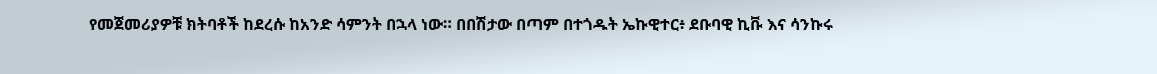የመጀመሪያዎቹ ክትባቶች ከደረሱ ከአንድ ሳምንት በኋላ ነው። በበሽታው በጣም በተጎዱት ኤኩዊተር፥ ደቡባዊ ኪቩ እና ሳንኩሩ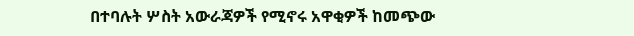በተባሉት ሦስት አውራጃዎች የሚኖሩ አዋቂዎች ከመጭው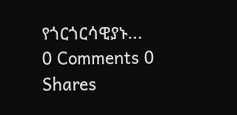የጎርጎርሳዊያኑ...
0 Comments 0 Shares